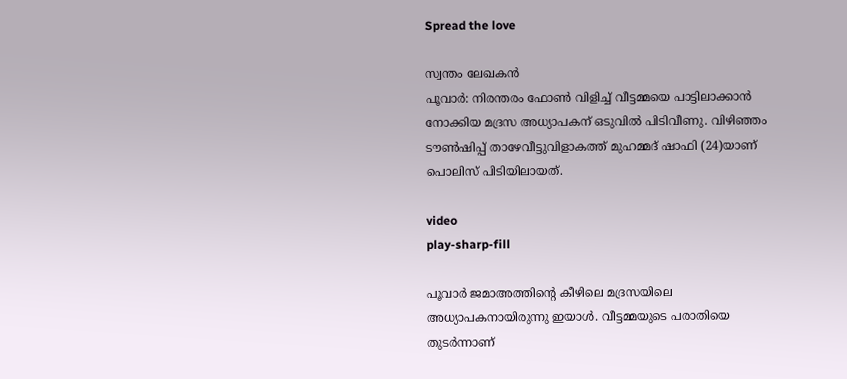Spread the love

സ്വന്തം ലേഖകൻ
പൂവാര്‍: നിരന്തരം ഫോൺ വിളിച്ച് വീട്ടമ്മയെ പാട്ടിലാക്കാൻ നോക്കിയ മദ്രസ അധ്യാപകന് ഒടുവിൽ പിടിവീണു. വിഴിഞ്ഞം ടൗണ്‍ഷിപ്പ് താഴേവീട്ടുവിളാകത്ത് മുഹമ്മദ് ഷാഫി (24)യാണ് പൊലിസ് പിടിയിലായത്.

video
play-sharp-fill

പൂവാര്‍ ജമാഅത്തിന്റെ കീഴിലെ മദ്രസയിലെ അധ്യാപകനായിരുന്നു ഇയാള്‍. വീട്ടമ്മയുടെ പരാതിയെ തുടര്‍ന്നാണ്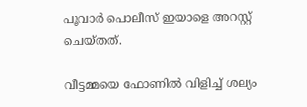പൂവാര്‍ പൊലീസ് ഇയാളെ അറസ്റ്റ് ചെയ്തത്.

വീട്ടമ്മയെ ഫോണില്‍ വിളിച്ച്‌ ശല്യം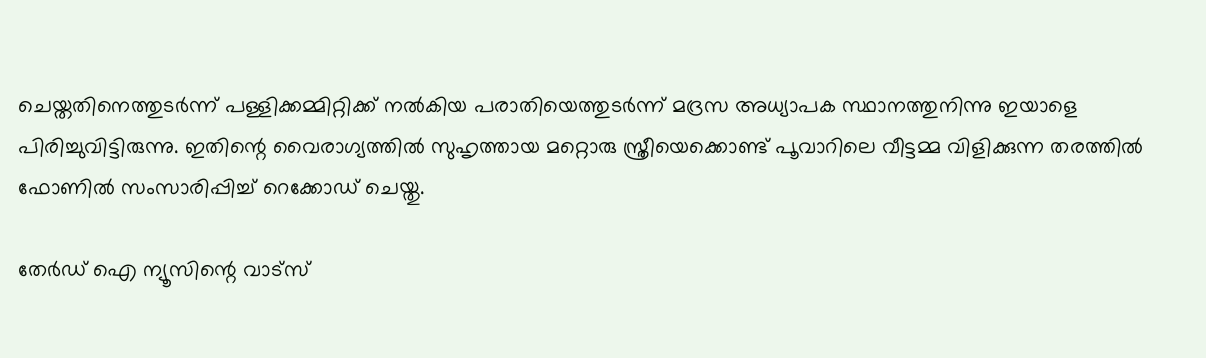ചെയ്തതിനെത്തുടര്‍ന്ന് പള്ളിക്കമ്മിറ്റിക്ക് നല്‍കിയ പരാതിയെത്തുടര്‍ന്ന് മദ്രസ അധ്യാപക സ്ഥാനത്തുനിന്നു ഇയാളെ പിരിച്ചുവിട്ടിരുന്നു. ഇതിന്റെ വൈരാഗ്യത്തില്‍ സുഹൃത്തായ മറ്റൊരു സ്ത്രീയെക്കൊണ്ട് പൂവാറിലെ വീട്ടമ്മ വിളിക്കുന്ന തരത്തില്‍ ഫോണില്‍ സംസാരിപ്പിച്ച്‌ റെക്കോഡ് ചെയ്തു.

തേർഡ് ഐ ന്യൂസിന്റെ വാട്സ്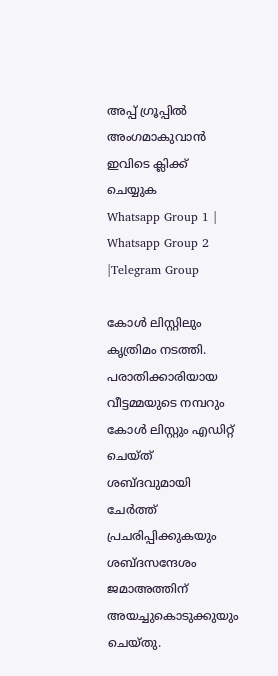അപ്പ് ഗ്രൂപ്പിൽ അംഗമാകുവാൻ ഇവിടെ ക്ലിക്ക് ചെയ്യുക
Whatsapp Group 1 | Whatsapp Group 2 |Telegram Group

കോള്‍ ലിസ്റ്റിലും കൃത്രിമം നടത്തി. പരാതിക്കാരിയായ വീട്ടമ്മയുടെ നമ്പറും കോള്‍ ലിസ്റ്റും എഡിറ്റ് ചെയ്ത് ശബ്ദവുമായി ചേര്‍ത്ത് പ്രചരിപ്പിക്കുകയും ശബ്ദസന്ദേശം ജമാഅത്തിന് അയച്ചുകൊടുക്കുയും ചെയ്തു.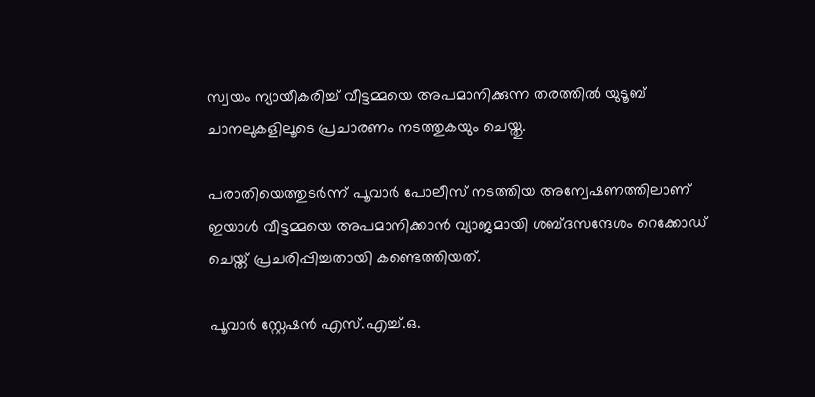സ്വയം ന്യായീകരിച്ച്‌ വീട്ടമ്മയെ അപമാനിക്കുന്ന തരത്തില്‍ യുടൂബ് ചാനലുകളിലൂടെ പ്രചാരണം നടത്തുകയും ചെയ്തു.

പരാതിയെത്തുടര്‍ന്ന് പൂവാര്‍ പോലീസ് നടത്തിയ അന്വേഷണത്തിലാണ് ഇയാള്‍ വീട്ടമ്മയെ അപമാനിക്കാന്‍ വ്യാജമായി ശബ്ദസന്ദേശം റെക്കോഡ് ചെയ്ത് പ്രചരിപ്പിച്ചതായി കണ്ടെത്തിയത്.

പൂവാര്‍ സ്റ്റേഷന്‍ എസ്.എച്ച്‌.ഒ.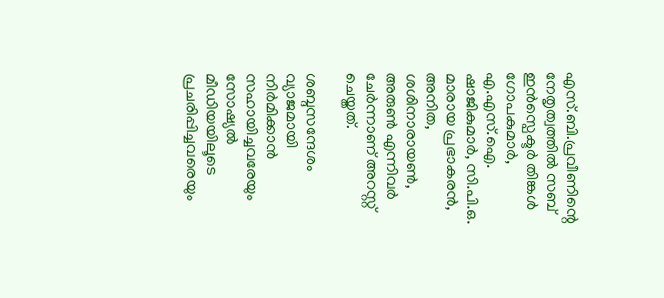എസ്.ബി.പ്രവീണിന്റെ നേതൃത്വത്തില്‍ സബ് ഇന്‍സ്പെക്ടര്‍ തിങ്കള്‍ ഗോപകുമാര്‍, എ.എസ്.ഐ. ഷാജികുമാര്‍, സി.പി.ഒ. മാരായ പ്രഭാകരന്‍, അനിത, ശശിനാരായണ്‍, അരുണ്‍ എന്നിവര്‍ ചേര്‍ന്നാണ് അറസ്റ്റ് ചെയ്തത്.

ശബ്ദസന്ദേശം വ്യാജമായി നിര്‍മിക്കാന്‍ സഹായിച്ചവരേയും സോഷ്യല്‍ മീഡിയയിലൂടെ പ്രചരിപ്പിച്ചവരെയും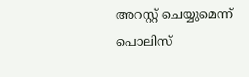അറസ്റ്റ് ചെയ്യുമെന്ന് പൊലിസ്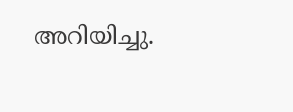അറിയിച്ചു.